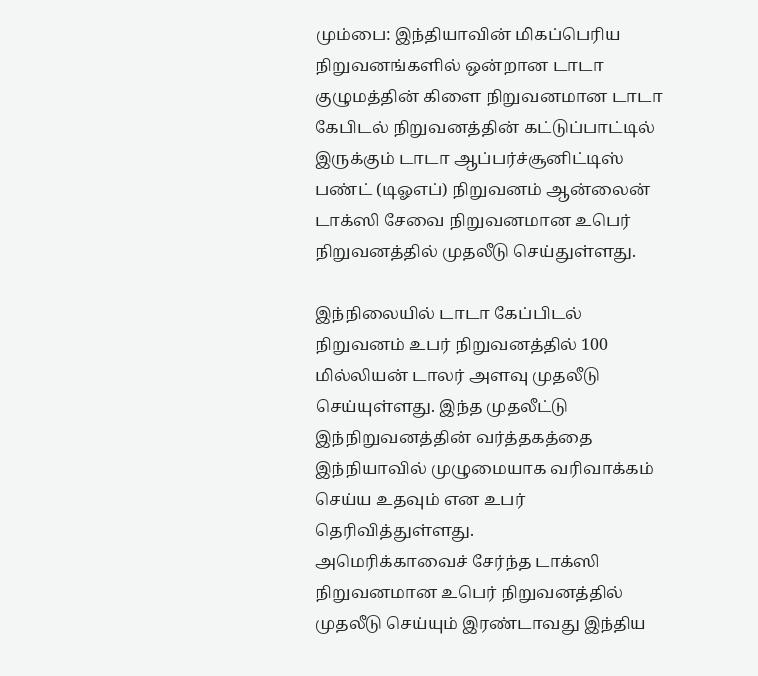மும்பை: இந்தியாவின் மிகப்பெரிய நிறுவனங்களில் ஒன்றான டாடா குழுமத்தின் கிளை நிறுவனமான டாடா கேபிடல் நிறுவனத்தின் கட்டுப்பாட்டில் இருக்கும் டாடா ஆப்பர்ச்சூனிட்டிஸ் பண்ட் (டிஓஎப்) நிறுவனம் ஆன்லைன் டாக்ஸி சேவை நிறுவனமான உபெர் நிறுவனத்தில் முதலீடு செய்துள்ளது.

இந்நிலையில் டாடா கேப்பிடல் நிறுவனம் உபர் நிறுவனத்தில் 100 மில்லியன் டாலர் அளவு முதலீடு செய்யுள்ளது. இந்த முதலீட்டு இந்நிறுவனத்தின் வர்த்தகத்தை இந்நியாவில் முழுமையாக வரிவாக்கம் செய்ய உதவும் என உபர் தெரிவித்துள்ளது.
அமெரிக்காவைச் சேர்ந்த டாக்ஸி நிறுவனமான உபெர் நிறுவனத்தில் முதலீடு செய்யும் இரண்டாவது இந்திய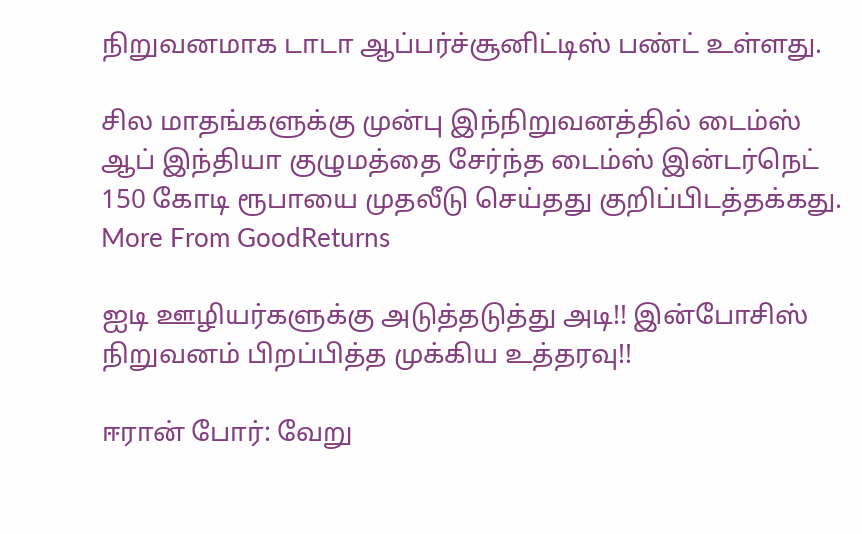நிறுவனமாக டாடா ஆப்பர்ச்சூனிட்டிஸ் பண்ட் உள்ளது.

சில மாதங்களுக்கு முன்பு இந்நிறுவனத்தில் டைம்ஸ் ஆப் இந்தியா குழுமத்தை சேர்ந்த டைம்ஸ் இன்டர்நெட் 150 கோடி ரூபாயை முதலீடு செய்தது குறிப்பிடத்தக்கது.
More From GoodReturns

ஐடி ஊழியர்களுக்கு அடுத்தடுத்து அடி!! இன்போசிஸ் நிறுவனம் பிறப்பித்த முக்கிய உத்தரவு!!

ஈரான் போர்: வேறு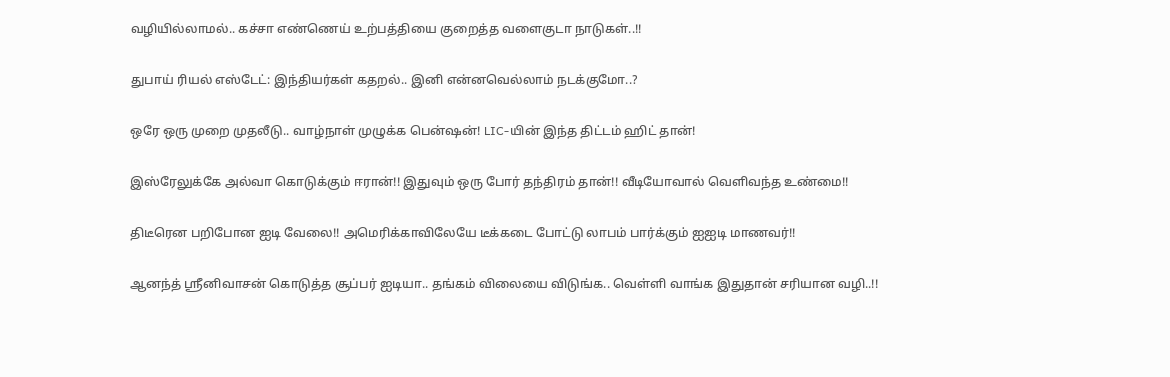வழியில்லாமல்.. கச்சா எண்ணெய் உற்பத்தியை குறைத்த வளைகுடா நாடுகள்..!!

துபாய் ரியல் எஸ்டேட்: இந்தியர்கள் கதறல்.. இனி என்னவெல்லாம் நடக்குமோ..?

ஒரே ஒரு முறை முதலீடு.. வாழ்நாள் முழுக்க பென்ஷன்! LIC-யின் இந்த திட்டம் ஹிட் தான்!

இஸ்ரேலுக்கே அல்வா கொடுக்கும் ஈரான்!! இதுவும் ஒரு போர் தந்திரம் தான்!! வீடியோவால் வெளிவந்த உண்மை!!

திடீரென பறிபோன ஐடி வேலை!! அமெரிக்காவிலேயே டீக்கடை போட்டு லாபம் பார்க்கும் ஐஐடி மாணவர்!!

ஆனந்த் ஸ்ரீனிவாசன் கொடுத்த சூப்பர் ஐடியா.. தங்கம் விலையை விடுங்க.. வெள்ளி வாங்க இதுதான் சரியான வழி..!!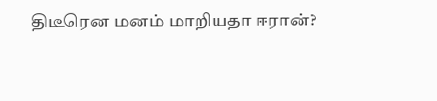திடீரென மனம் மாறியதா ஈரான்?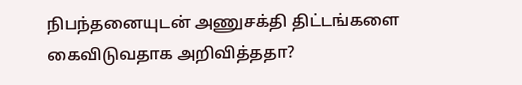நிபந்தனையுடன் அணுசக்தி திட்டங்களை கைவிடுவதாக அறிவித்ததா?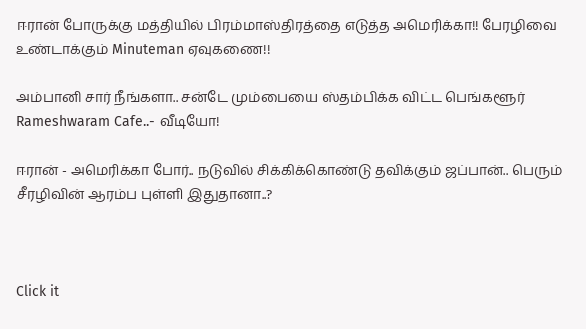ஈரான் போருக்கு மத்தியில் பிரம்மாஸ்திரத்தை எடுத்த அமெரிக்கா!! பேரழிவை உண்டாக்கும் Minuteman ஏவுகணை!!

அம்பானி சார் நீங்களா.. சன்டே மும்பையை ஸ்தம்பிக்க விட்ட பெங்களூர் Rameshwaram Cafe..- வீடியோ!

ஈரான் - அமெரிக்கா போர்.. நடுவில் சிக்கிக்கொண்டு தவிக்கும் ஜப்பான்.. பெரும் சீரழிவின் ஆரம்ப புள்ளி இதுதானா..?



Click it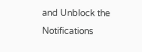and Unblock the Notifications